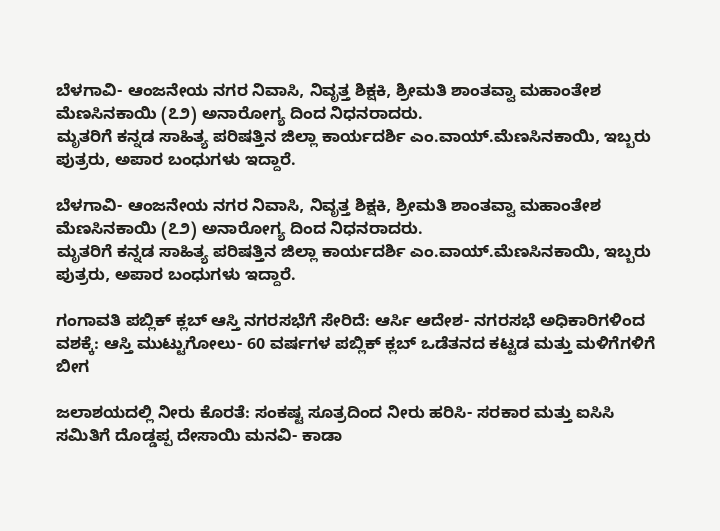ಬೆಳಗಾವಿ- ಆಂಜನೇಯ ನಗರ ನಿವಾಸಿ, ನಿವೃತ್ತ ಶಿಕ್ಷಕಿ, ಶ್ರೀಮತಿ ಶಾಂತವ್ವಾ ಮಹಾಂತೇಶ ಮೆಣಸಿನಕಾಯಿ (೭೨) ಅನಾರೋಗ್ಯ ದಿಂದ ನಿಧನರಾದರು.
ಮೃತರಿಗೆ ಕನ್ನಡ ಸಾಹಿತ್ಯ ಪರಿಷತ್ತಿನ ಜಿಲ್ಲಾ ಕಾರ್ಯದರ್ಶಿ ಎಂ.ವಾಯ್.ಮೆಣಸಿನಕಾಯಿ, ಇಬ್ಬರು ಪುತ್ರರು, ಅಪಾರ ಬಂಧುಗಳು ಇದ್ದಾರೆ.

ಬೆಳಗಾವಿ- ಆಂಜನೇಯ ನಗರ ನಿವಾಸಿ, ನಿವೃತ್ತ ಶಿಕ್ಷಕಿ, ಶ್ರೀಮತಿ ಶಾಂತವ್ವಾ ಮಹಾಂತೇಶ ಮೆಣಸಿನಕಾಯಿ (೭೨) ಅನಾರೋಗ್ಯ ದಿಂದ ನಿಧನರಾದರು.
ಮೃತರಿಗೆ ಕನ್ನಡ ಸಾಹಿತ್ಯ ಪರಿಷತ್ತಿನ ಜಿಲ್ಲಾ ಕಾರ್ಯದರ್ಶಿ ಎಂ.ವಾಯ್.ಮೆಣಸಿನಕಾಯಿ, ಇಬ್ಬರು ಪುತ್ರರು, ಅಪಾರ ಬಂಧುಗಳು ಇದ್ದಾರೆ.

ಗಂಗಾವತಿ ಪಬ್ಲಿಕ್ ಕ್ಲಬ್ ಆಸ್ತಿ ನಗರಸಭೆಗೆ ಸೇರಿದೆ: ಆರ್ಸಿ ಆದೇಶ- ನಗರಸಭೆ ಅಧಿಕಾರಿಗಳಿಂದ ವಶಕ್ಕೆ: ಆಸ್ತಿ ಮುಟ್ಟುಗೋಲು- 60 ವರ್ಷಗಳ ಪಬ್ಲಿಕ್ ಕ್ಲಬ್ ಒಡೆತನದ ಕಟ್ಟಡ ಮತ್ತು ಮಳಿಗೆಗಳಿಗೆ ಬೀಗ

ಜಲಾಶಯದಲ್ಲಿ ನೀರು ಕೊರತೆ: ಸಂಕಷ್ಟ ಸೂತ್ರದಿಂದ ನೀರು ಹರಿಸಿ- ಸರಕಾರ ಮತ್ತು ಐಸಿಸಿ ಸಮಿತಿಗೆ ದೊಡ್ಡಪ್ಪ ದೇಸಾಯಿ ಮನವಿ- ಕಾಡಾ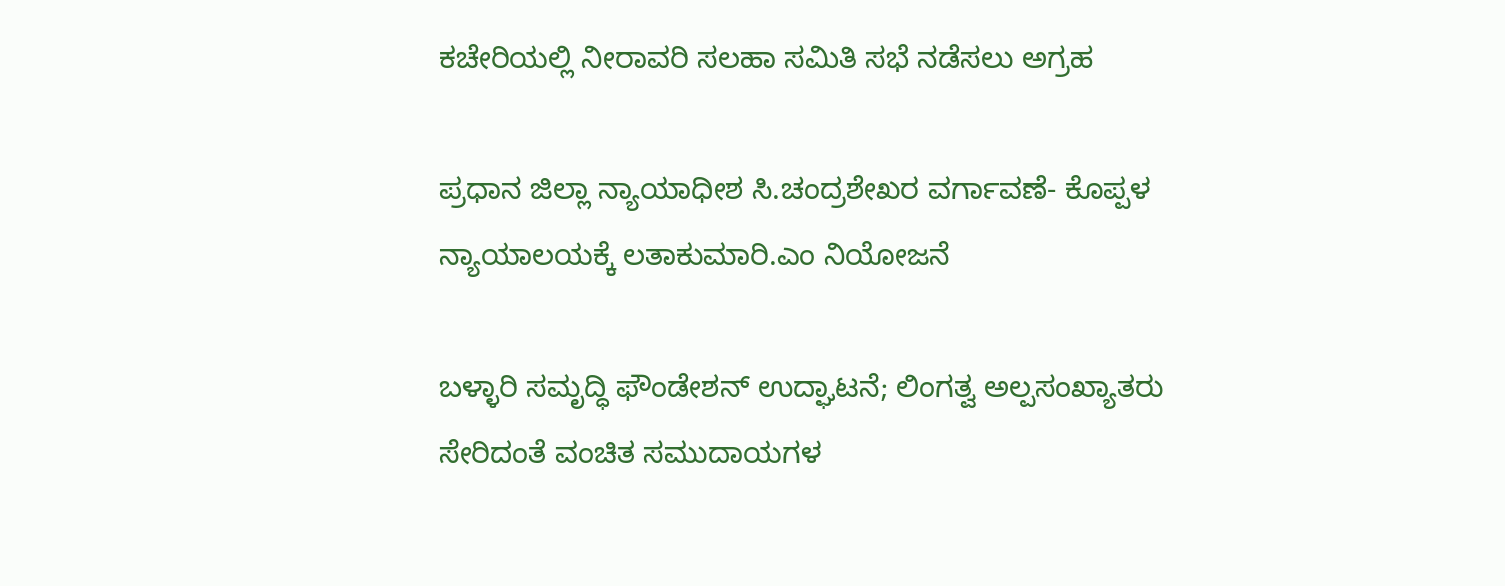ಕಚೇರಿಯಲ್ಲಿ ನೀರಾವರಿ ಸಲಹಾ ಸಮಿತಿ ಸಭೆ ನಡೆಸಲು ಅಗ್ರಹ

ಪ್ರಧಾನ ಜಿಲ್ಲಾ ನ್ಯಾಯಾಧೀಶ ಸಿ.ಚಂದ್ರಶೇಖರ ವರ್ಗಾವಣೆ- ಕೊಪ್ಪಳ ನ್ಯಾಯಾಲಯಕ್ಕೆ ಲತಾಕುಮಾರಿ.ಎಂ ನಿಯೋಜನೆ

ಬಳ್ಳಾರಿ ಸಮೃದ್ಧಿ ಫೌಂಡೇಶನ್ ಉದ್ಘಾಟನೆ; ಲಿಂಗತ್ವ ಅಲ್ಪಸಂಖ್ಯಾತರು ಸೇರಿದಂತೆ ವಂಚಿತ ಸಮುದಾಯಗಳ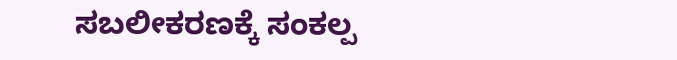ಸಬಲೀಕರಣಕ್ಕೆ ಸಂಕಲ್ಪ